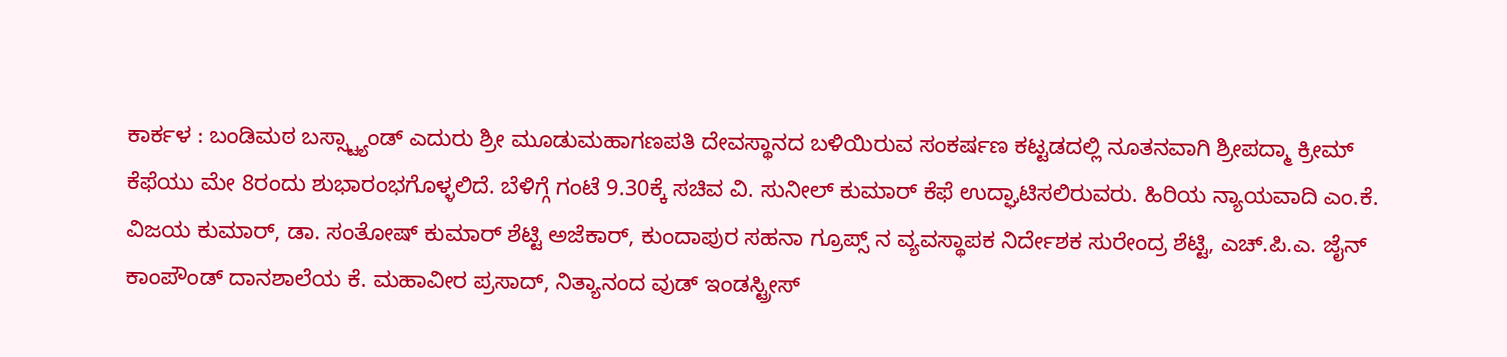ಕಾರ್ಕಳ : ಬಂಡಿಮಠ ಬಸ್ಸ್ಟ್ಯಾಂಡ್ ಎದುರು ಶ್ರೀ ಮೂಡುಮಹಾಗಣಪತಿ ದೇವಸ್ಥಾನದ ಬಳಿಯಿರುವ ಸಂಕರ್ಷಣ ಕಟ್ಟಡದಲ್ಲಿ ನೂತನವಾಗಿ ಶ್ರೀಪದ್ಮಾ ಕ್ರೀಮ್ ಕೆಫೆಯು ಮೇ 8ರಂದು ಶುಭಾರಂಭಗೊಳ್ಳಲಿದೆ. ಬೆಳಿಗ್ಗೆ ಗಂಟೆ 9.30ಕ್ಕೆ ಸಚಿವ ವಿ. ಸುನೀಲ್ ಕುಮಾರ್ ಕೆಫೆ ಉದ್ಘಾಟಿಸಲಿರುವರು. ಹಿರಿಯ ನ್ಯಾಯವಾದಿ ಎಂ.ಕೆ. ವಿಜಯ ಕುಮಾರ್, ಡಾ. ಸಂತೋಷ್ ಕುಮಾರ್ ಶೆಟ್ಟಿ ಅಜೆಕಾರ್, ಕುಂದಾಪುರ ಸಹನಾ ಗ್ರೂಪ್ಸ್ ನ ವ್ಯವಸ್ಥಾಪಕ ನಿರ್ದೇಶಕ ಸುರೇಂದ್ರ ಶೆಟ್ಟಿ, ಎಚ್.ಪಿ.ಎ. ಜೈನ್ ಕಾಂಪೌಂಡ್ ದಾನಶಾಲೆಯ ಕೆ. ಮಹಾವೀರ ಪ್ರಸಾದ್, ನಿತ್ಯಾನಂದ ವುಡ್ ಇಂಡಸ್ಟ್ರೀಸ್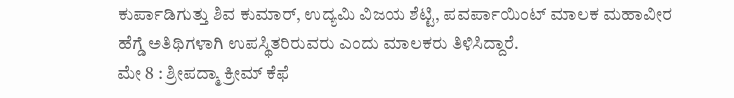ಕುರ್ಪಾಡಿಗುತ್ತು ಶಿವ ಕುಮಾರ್, ಉದ್ಯಮಿ ವಿಜಯ ಶೆಟ್ಟಿ, ಪವರ್ಪಾಯಿಂಟ್ ಮಾಲಕ ಮಹಾವೀರ ಹೆಗ್ಡೆ ಅತಿಥಿಗಳಾಗಿ ಉಪಸ್ಥಿತರಿರುವರು ಎಂದು ಮಾಲಕರು ತಿಳಿಸಿದ್ದಾರೆ.
ಮೇ 8 : ಶ್ರೀಪದ್ಮಾ ಕ್ರೀಮ್ ಕೆಫೆ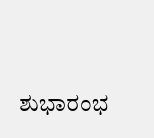ಶುಭಾರಂಭ